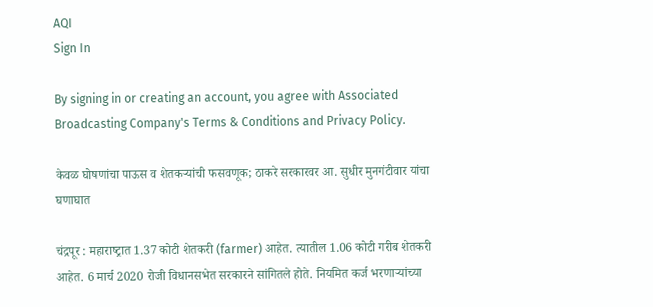AQI
Sign In

By signing in or creating an account, you agree with Associated Broadcasting Company's Terms & Conditions and Privacy Policy.

केवळ घोषणांचा पाऊस व शेतकऱ्यांची फसवणूक; ठाकरे सरकारवर आ. सुधीर मुनगंटीवार यांचा घणाघात

चंद्रपूर : महाराष्‍ट्रात 1.37 कोटी शेतकरी (farmer) आहेत. त्‍यातील 1.06 कोटी गरीब शेतकरी आहेत. 6 मार्च 2020 रोजी विधानसभेत सरकारने सांगितले होते. नियमित कर्ज भरणाऱ्यांच्‍या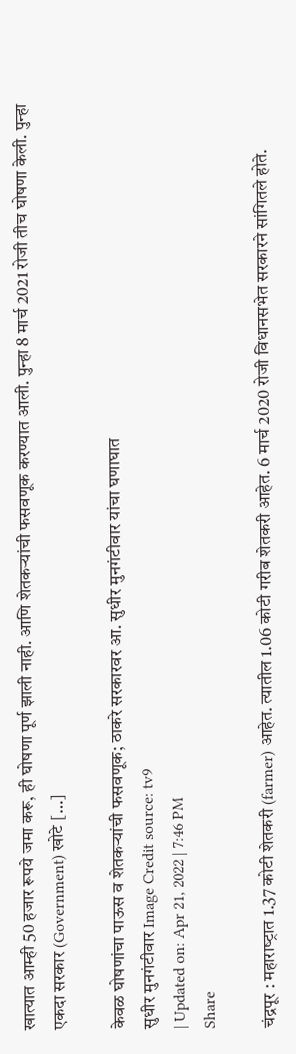खात्‍यात आम्‍ही 50 हजार रूपये जमा करू, ही घोषणा पूर्ण झाली नाही. आणि शेतकऱ्यांची फसवणूक करण्‍यात आली. पुन्‍हा 8 मार्च 2021 रोजी तीच घोषणा केली. पुन्‍हा एकदा सरकार (Government) खोटे […]

केवळ घोषणांचा पाऊस व शेतकऱ्यांची फसवणूक; ठाकरे सरकारवर आ. सुधीर मुनगंटीवार यांचा घणाघात
सुधीर मुनगंटीवार Image Credit source: tv9
| Updated on: Apr 21, 2022 | 7:46 PM
Share

चंद्रपूर : महाराष्‍ट्रात 1.37 कोटी शेतकरी (farmer) आहेत. त्‍यातील 1.06 कोटी गरीब शेतकरी आहेत. 6 मार्च 2020 रोजी विधानसभेत सरकारने सांगितले होते.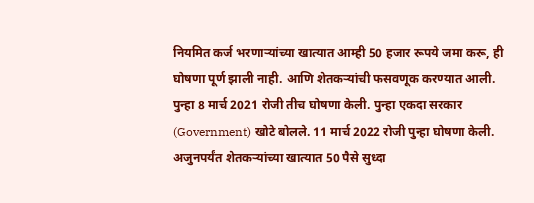नियमित कर्ज भरणाऱ्यांच्‍या खात्‍यात आम्‍ही 50 हजार रूपये जमा करू, ही घोषणा पूर्ण झाली नाही. आणि शेतकऱ्यांची फसवणूक करण्‍यात आली. पुन्‍हा 8 मार्च 2021 रोजी तीच घोषणा केली. पुन्‍हा एकदा सरकार (Government) खोटे बोलले. 11 मार्च 2022 रोजी पुन्‍हा घोषणा केली. अजुनपर्यंत शेतकऱ्यांच्‍या खात्‍यात 50 पैसे सुध्‍दा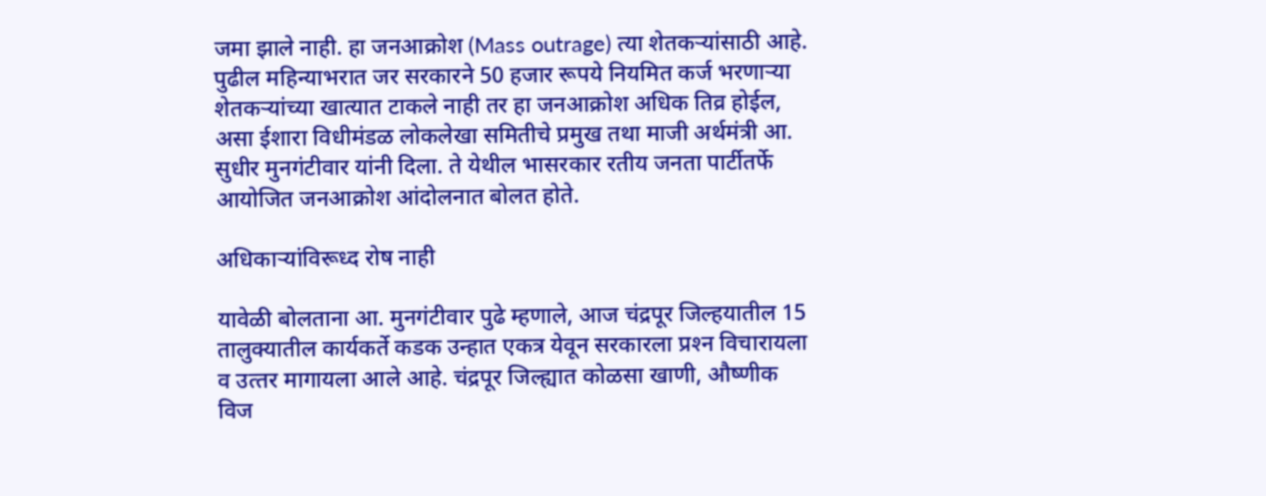जमा झाले नाही. हा जनआक्रोश (Mass outrage) त्‍या शेतकऱ्यांसाठी आहे. पुढील महिन्‍याभरात जर सरकारने 50 हजार रूपये नियमित कर्ज भरणाऱ्या शेतकऱ्यांच्‍या खात्‍यात टाकले नाही तर हा जनआक्रोश अधिक तिव्र होईल, असा ईशारा विधीमंडळ लोकलेखा समितीचे प्रमुख तथा माजी अर्थमंत्री आ. सुधीर मुनगंटीवार यांनी दिला. ते येथील भासरकार रतीय जनता पार्टीतर्फे आयोजित जनआक्रोश आंदोलनात बोलत होते.

अधिकाऱ्यांविरूध्‍द रोष नाही

यावेळी बोलताना आ. मुनगंटीवार पुढे म्‍हणाले, आज चंद्रपूर जिल्‍हयातील 15 तालुक्‍यातील कार्यकर्ते कडक उन्‍हात एकत्र येवून सरकारला प्रश्‍न विचारायला व उत्‍तर मागायला आले आहे. चंद्रपूर जिल्‍ह्यात कोळसा खाणी, औष्‍णीक विज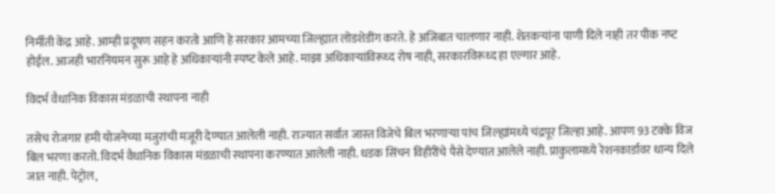निर्मीती केंद्र आहे. आम्‍ही प्रदूषण सहन करतो आणि हे सरकार आमच्‍या जिल्‍ह्यात लोडशेडींग करते. हे अजिबात चालणार नाही. शेतकऱ्यांना पाणी दिले नाही तर पीक नष्‍ट होईल. आजही भारनियमन सुरू आहे हे अधिकाऱ्यांनी स्‍पष्‍ट केले आहे. माझा अधिकाऱ्यांविरूध्‍द रोष नाही, सरकारविरूध्‍द हा एल्‍गार आहे.

विदर्भ वैधानिक विकास मंडळाची स्‍थापना नाही

तसेच रोजगार हमी योजनेच्‍या मजुरांची मजूरी देण्‍यात आलेली नाही. राज्‍यात सर्वात जास्‍त विजेचे बिल भरणाऱ्या पांच जिल्‍ह्यांमध्‍ये चंद्रपूर जिल्‍हा आहे. आपण 93 टक्‍के विज बिल भरणा करतो. विदर्भ वैधानिक विकास मंडळाची स्‍थापना करण्‍यात आलेली नाही. धडक सिंचन विहीरींचे पैसे देण्‍यात आलेले नाही. प्राकुलामध्‍ये रेशनकार्डावर धान्‍य दिले जात नाही. पेट्रोल,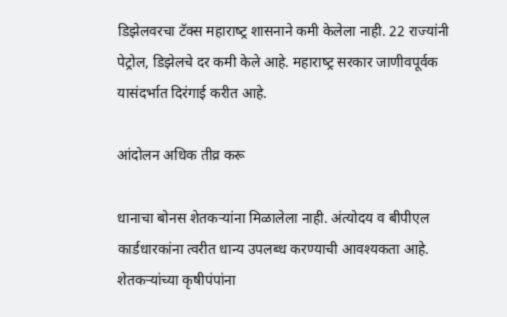डिझेलवरचा टॅक्‍स महाराष्‍ट्र शासनाने कमी केलेला नाही. 22 राज्‍यांनी पेट्रोल, डिझेलचे दर कमी केले आहे. महाराष्‍ट्र सरकार जाणीवपूर्वक यासंदर्भात दिरंगाई करीत आहे.

आंदोलन अधिक तीव्र करू

धानाचा बोनस शेतकऱ्यांना मिळालेला नाही. अंत्‍योदय व बीपीएल कार्डधारकांना त्‍वरीत धान्‍य उपलब्‍ध करण्‍याची आवश्‍यकता आहे. शेतकऱ्यांच्‍या कृषीपंपांना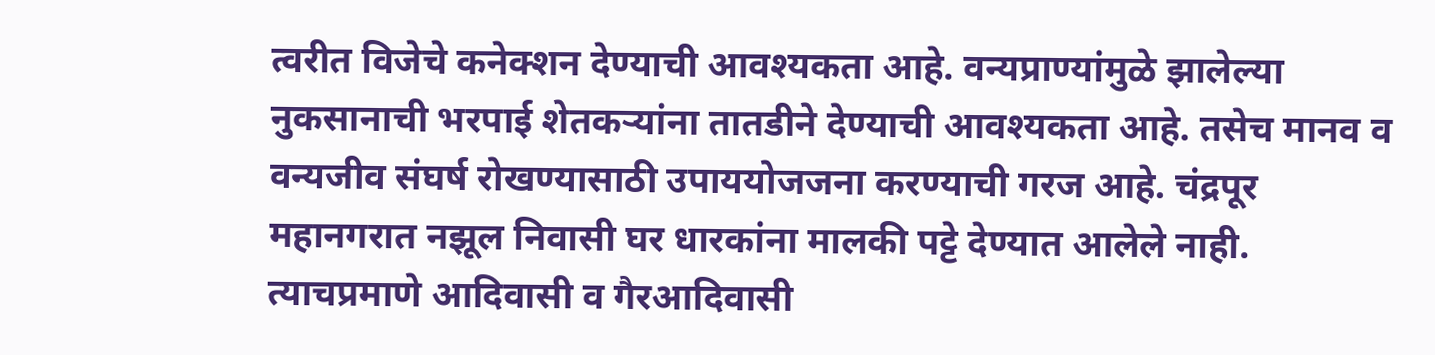त्‍वरीत विजेचे कनेक्‍शन देण्‍याची आवश्‍यकता आहे. वन्‍यप्राण्‍यांमुळे झालेल्‍या नुकसानाची भरपाई शेतकऱ्यांना तातडीने देण्‍याची आवश्‍यकता आहे. तसेच मानव व वन्‍यजीव संघर्ष रोखण्‍यासाठी उपाययोजजना करण्‍याची गरज आहे. चंद्रपूर महानगरात नझूल निवासी घर धारकांना मालकी पट्टे देण्‍यात आलेले नाही. त्‍याचप्रमाणे आदिवासी व गैरआदिवासी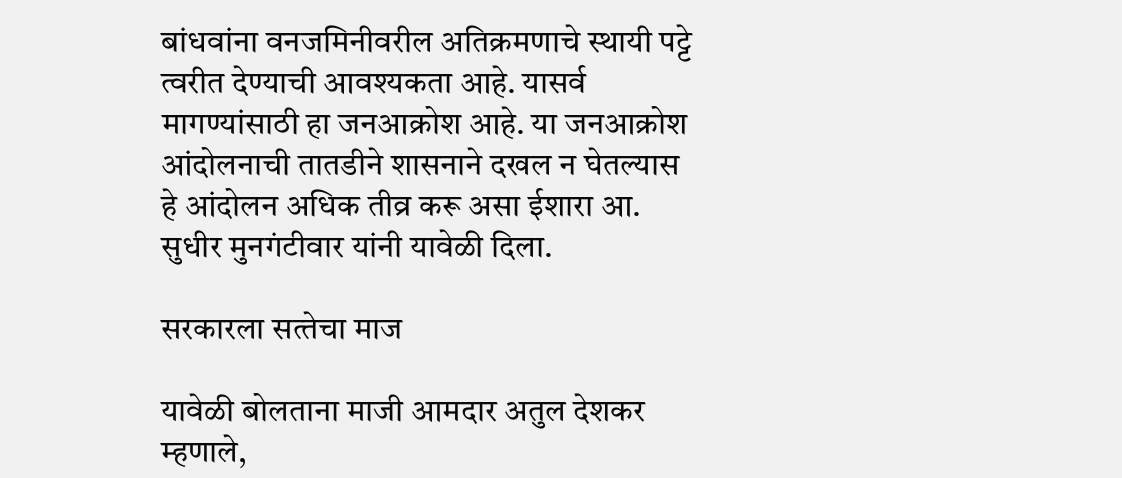बांधवांना वनजमिनीवरील अतिक्रमणाचे स्‍थायी पट्टे त्‍वरीत देण्‍याची आवश्‍यकता आहे. यासर्व मागण्‍यांसाठी हा जनआक्रोश आहे. या जनआक्रोश आंदोलनाची तातडीने शासनाने दखल न घेतल्‍यास हे आंदोलन अधिक तीव्र करू असा ईशारा आ. सुधीर मुनगंटीवार यांनी यावेळी दिला.

सरकारला सत्‍तेचा माज

यावेळी बोलताना माजी आमदार अतुल देशकर म्‍हणाले,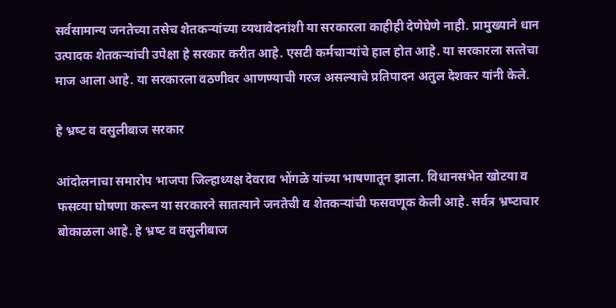सर्वसामान्‍य जनतेच्‍या तसेच शेतकऱ्यांच्‍या व्‍यथावेदनांशी या सरकारला काहीही देणेघेणे नाही. प्रामुख्‍याने धान उत्‍पादक शेतकऱ्यांची उपेक्षा हे सरकार करीत आहे. एसटी कर्मचाऱ्यांचे हाल होत आहे. या सरकारला सत्‍तेचा माज आला आहे. या सरकारला वठणीवर आणण्‍याची गरज असल्‍याचे प्रतिपादन अतुल देशकर यांनी केले.

हे भ्रष्‍ट व वसुलीबाज सरकार

आंदोलनाचा समारोप भाजपा जिल्‍हाध्‍यक्ष देवराव भोंगळे यांच्‍या भाषणातून झाला. विधानसभेत खोटया व फसव्‍या घोषणा करून या सरकारने सातत्‍याने जनतेची व शेतकऱ्यांची फसवणूक केली आहे. सर्वत्र भ्रष्‍टाचार बोकाळला आहे. हे भ्रष्‍ट व वसुलीबाज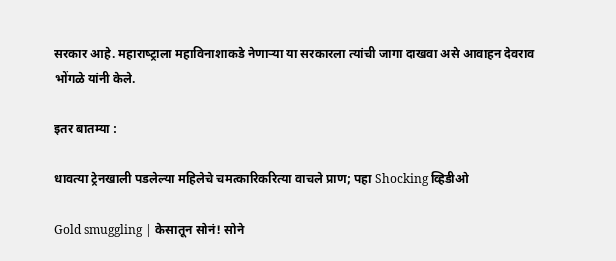सरकार आहे. महाराष्‍ट्राला महाविनाशाकडे नेणाऱ्या या सरकारला त्‍यांची जागा दाखवा असे आवाहन देवराव भोंगळे यांनी केले.

इतर बातम्या :

धावत्या ट्रेनखाली पडलेल्या महिलेचे चमत्कारिकरित्या वाचले प्राण; पहा Shocking व्हिडीओ

Gold smuggling | केसातून सोनं! सोने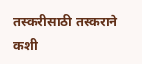तस्करीसाठी तस्कराने कशी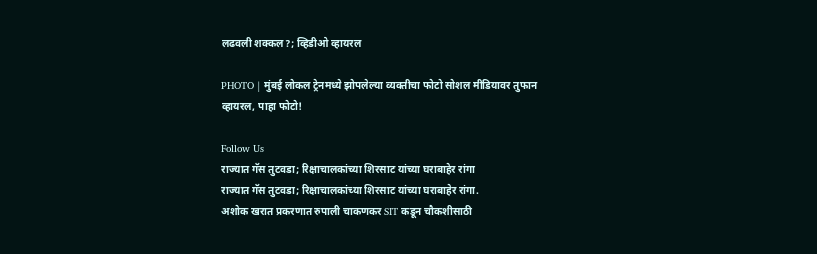लढवली शक्कल?; व्हिडीओ व्हायरल

PHOTO | मुंबई लोकल ट्रेनमध्ये झोपलेल्या व्यक्तीचा फोटो सोशल मीडियावर तुफान व्हायरल, पाहा फोटो!

Follow Us
राज्यात गॅस तुटवडा; रिक्षाचालकांच्या शिरसाट यांच्या घराबाहेर रांगा
राज्यात गॅस तुटवडा; रिक्षाचालकांच्या शिरसाट यांच्या घराबाहेर रांगा.
अशोक खरात प्रकरणात रुपाली चाकणकर SIT कडून चौकशीसाठी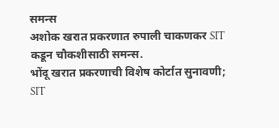समन्स
अशोक खरात प्रकरणात रुपाली चाकणकर SIT कडून चौकशीसाठी समन्स.
भोंदू खरात प्रकरणाची विशेष कोर्टात सुनावणी; SIT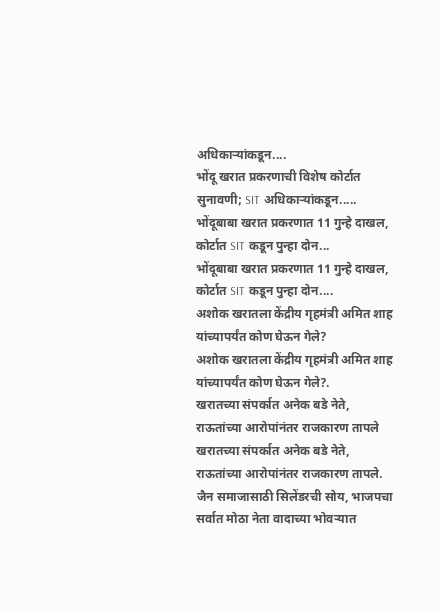अधिकाऱ्यांकडून....
भोंदू खरात प्रकरणाची विशेष कोर्टात सुनावणी; SIT अधिकाऱ्यांकडून.....
भोंदूबाबा खरात प्रकरणात 11 गुन्हे दाखल, कोर्टात SIT कडून पुन्हा दोन...
भोंदूबाबा खरात प्रकरणात 11 गुन्हे दाखल, कोर्टात SIT कडून पुन्हा दोन....
अशोक खरातला केंद्रीय गृहमंत्री अमित शाह यांच्यापर्यंत कोण घेऊन गेले?
अशोक खरातला केंद्रीय गृहमंत्री अमित शाह यांच्यापर्यंत कोण घेऊन गेले?.
खरातच्या संपर्कात अनेक बडे नेते, राऊतांच्या आरोपांनंतर राजकारण तापले
खरातच्या संपर्कात अनेक बडे नेते, राऊतांच्या आरोपांनंतर राजकारण तापले.
जैन समाजासाठी सिलेंडरची सोय, भाजपचा सर्वात मोठा नेता वादाच्या भोवऱ्यात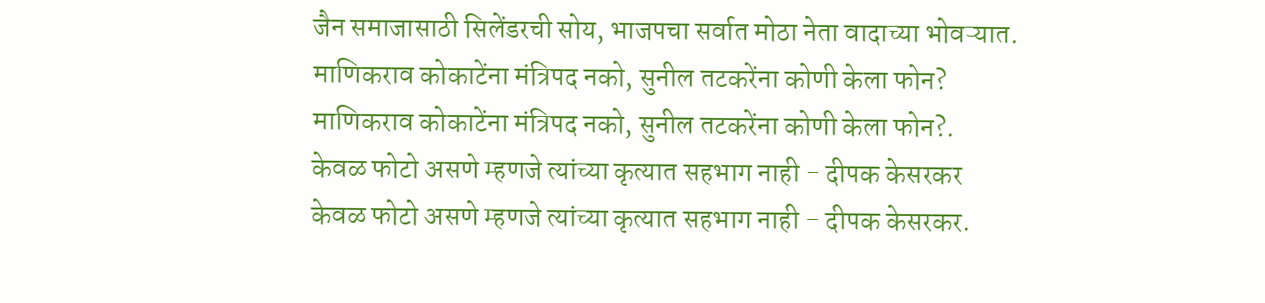जैन समाजासाठी सिलेंडरची सोय, भाजपचा सर्वात मोठा नेता वादाच्या भोवऱ्यात.
माणिकराव कोकाटेंना मंत्रिपद नको, सुनील तटकरेंना कोणी केला फोन?
माणिकराव कोकाटेंना मंत्रिपद नको, सुनील तटकरेंना कोणी केला फोन?.
केवळ फोटो असणे म्हणजे त्यांच्या कृत्यात सहभाग नाही - दीपक केसरकर
केवळ फोटो असणे म्हणजे त्यांच्या कृत्यात सहभाग नाही - दीपक केसरकर.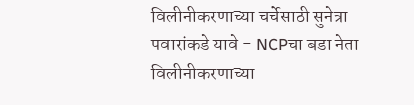विलीनीकरणाच्या चर्चेसाठी सुनेत्रा पवारांकडे यावे - NCPचा बडा नेता
विलीनीकरणाच्या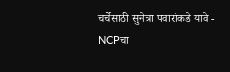चर्चेसाठी सुनेत्रा पवारांकडे यावे - NCPचा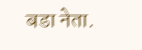बडा नेता.